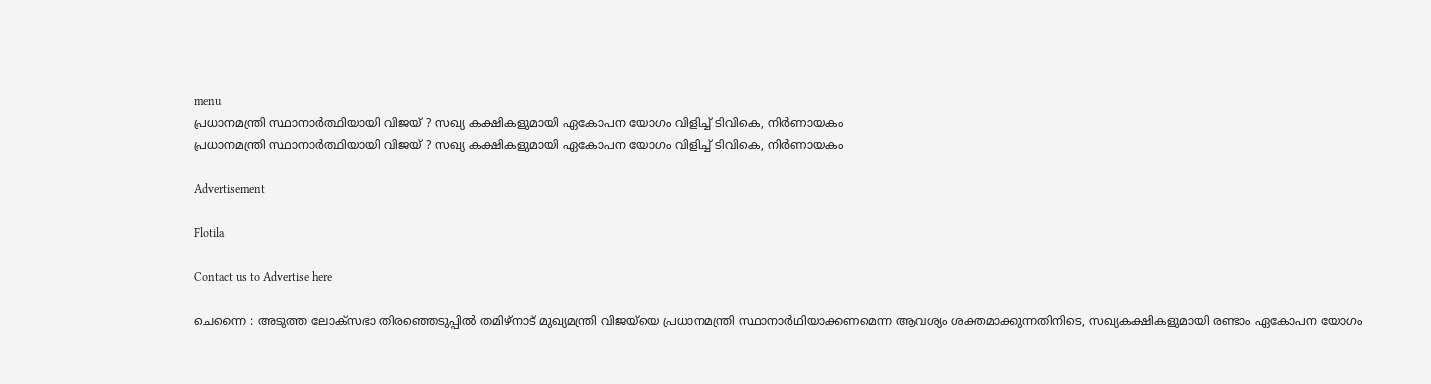menu
പ്രധാനമന്ത്രി സ്ഥാനാര്‍ത്ഥിയായി വിജയ് ? സഖ്യ കക്ഷികളുമായി ഏകോപന യോഗം വിളിച്ച്‌ ടിവികെ, നിര്‍ണായകം
പ്രധാനമന്ത്രി സ്ഥാനാര്‍ത്ഥിയായി വിജയ് ? സഖ്യ കക്ഷികളുമായി ഏകോപന യോഗം വിളിച്ച്‌ ടിവികെ, നിര്‍ണായകം

Advertisement

Flotila

Contact us to Advertise here

ചെന്നൈ : അടുത്ത ലോക്‌സഭാ തിരഞ്ഞെടുപ്പില്‍ തമിഴ്‌നാട് മുഖ്യമന്ത്രി വിജയ്‌യെ പ്രധാനമന്ത്രി സ്ഥാനാർഥിയാക്കണമെന്ന ആവശ്യം ശക്തമാക്കുന്നതിനിടെ, സഖ്യകക്ഷികളുമായി രണ്ടാം ഏകോപന യോഗം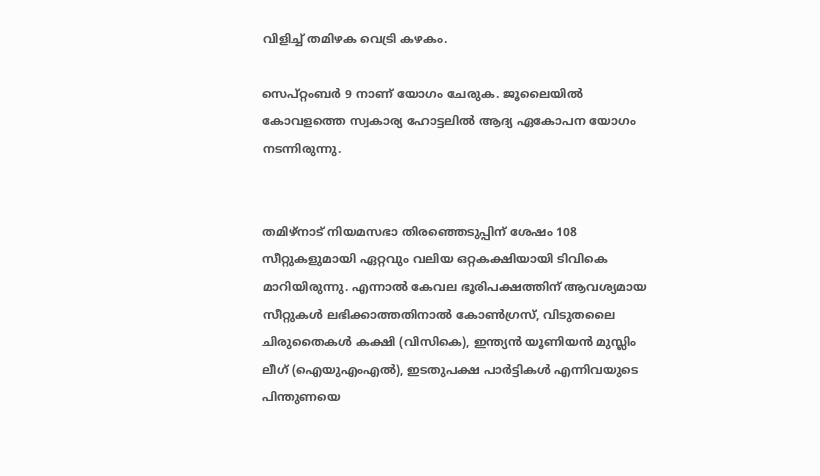വിളിച്ച്‌ തമിഴക വെട്രി കഴകം.

സെപ്റ്റംബർ 9 നാണ് യോഗം ചേരുക. ജൂലൈയില്‍ കോവളത്തെ സ്വകാര്യ ഹോട്ടലില്‍ ആദ്യ ഏകോപന യോഗം നടന്നിരുന്നു.


തമിഴ്‌നാട് നിയമസഭാ തിരഞ്ഞെടുപ്പിന് ശേഷം 108 സീറ്റുകളുമായി ഏറ്റവും വലിയ ഒറ്റകക്ഷിയായി ടിവികെ മാറിയിരുന്നു. എന്നാല്‍ കേവല ഭൂരിപക്ഷത്തിന് ആവശ്യമായ സീറ്റുകള്‍ ലഭിക്കാത്തതിനാല്‍ കോണ്‍ഗ്രസ്, വിടുതലൈ ചിരുതൈകള്‍ കക്ഷി (വിസികെ), ഇന്ത്യൻ യൂണിയൻ മുസ്ലിം ലീഗ് (ഐയുഎംഎല്‍), ഇടതുപക്ഷ പാർട്ടികള്‍ എന്നിവയുടെ പിന്തുണയെ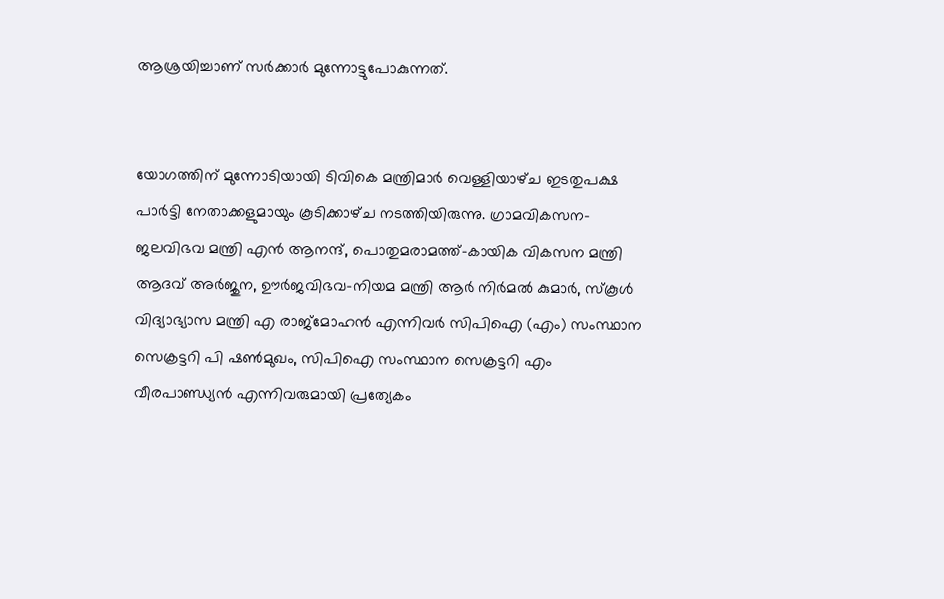ആശ്രയിച്ചാണ് സർക്കാർ മുന്നോട്ടുപോകുന്നത്.


യോഗത്തിന് മുന്നോടിയായി ടിവികെ മന്ത്രിമാർ വെള്ളിയാഴ്‌ച ഇടതുപക്ഷ പാർട്ടി നേതാക്കളുമായും കൂടിക്കാഴ്‌ച നടത്തിയിരുന്നു. ഗ്രാമവികസന-ജലവിഭവ മന്ത്രി എൻ ആനന്ദ്, പൊതുമരാമത്ത്-കായിക വികസന മന്ത്രി ആദവ് അർജുന, ഊർജവിഭവ-നിയമ മന്ത്രി ആർ നിർമല്‍ കുമാർ, സ്‌കൂള്‍ വിദ്യാഭ്യാസ മന്ത്രി എ രാജ്മോഹൻ എന്നിവർ സിപിഐ (എം) സംസ്ഥാന സെക്രട്ടറി പി ഷണ്‍മുഖം, സിപിഐ സംസ്ഥാന സെക്രട്ടറി എം വീരപാണ്ഡ്യൻ എന്നിവരുമായി പ്രത്യേകം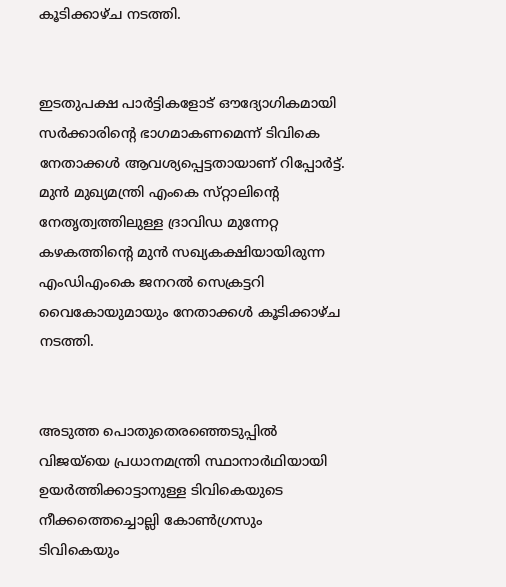കൂടിക്കാഴ്‌ച നടത്തി.


ഇടതുപക്ഷ പാർട്ടികളോട് ഔദ്യോഗികമായി സർക്കാരിന്റെ ഭാഗമാകണമെന്ന് ടിവികെ നേതാക്കള്‍ ആവശ്യപ്പെട്ടതായാണ് റിപ്പോർട്ട്. മുൻ മുഖ്യമന്ത്രി എംകെ സ്‌റ്റാലിന്റെ നേതൃത്വത്തിലുള്ള ദ്രാവിഡ മുന്നേറ്റ കഴകത്തിന്റെ മുൻ സഖ്യകക്ഷിയായിരുന്ന എംഡിഎംകെ ജനറല്‍ സെക്രട്ടറി വൈകോയുമായും നേതാക്കള്‍ കൂടിക്കാഴ്‌ച നടത്തി.


അടുത്ത പൊതുതെരഞ്ഞെടുപ്പില്‍ വിജയ്‌യെ പ്രധാനമന്ത്രി സ്ഥാനാർഥിയായി ഉയർത്തിക്കാട്ടാനുള്ള ടിവികെയുടെ നീക്കത്തെച്ചൊല്ലി കോണ്‍ഗ്രസും ടിവികെയും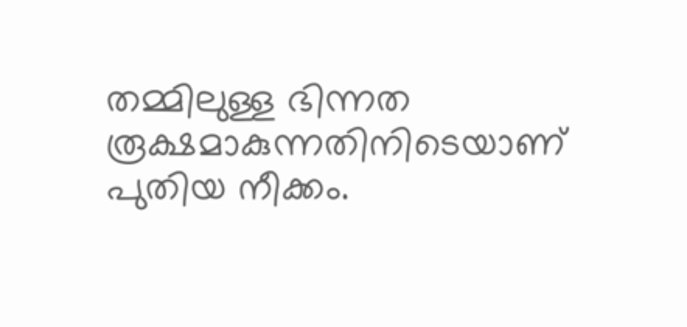തമ്മിലുള്ള ഭിന്നത രൂക്ഷമാകുന്നതിനിടെയാണ് പുതിയ നീക്കം.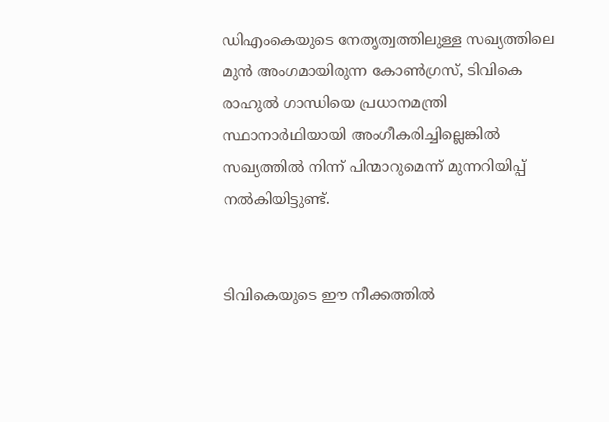ഡിഎംകെയുടെ നേതൃത്വത്തിലുള്ള സഖ്യത്തിലെ മുൻ അംഗമായിരുന്ന കോണ്‍ഗ്രസ്, ടിവികെ രാഹുല്‍ ഗാന്ധിയെ പ്രധാനമന്ത്രി സ്ഥാനാർഥിയായി അംഗീകരിച്ചില്ലെങ്കില്‍ സഖ്യത്തില്‍ നിന്ന് പിന്മാറുമെന്ന് മുന്നറിയിപ്പ് നല്‍കിയിട്ടുണ്ട്.


ടിവികെയുടെ ഈ നീക്കത്തില്‍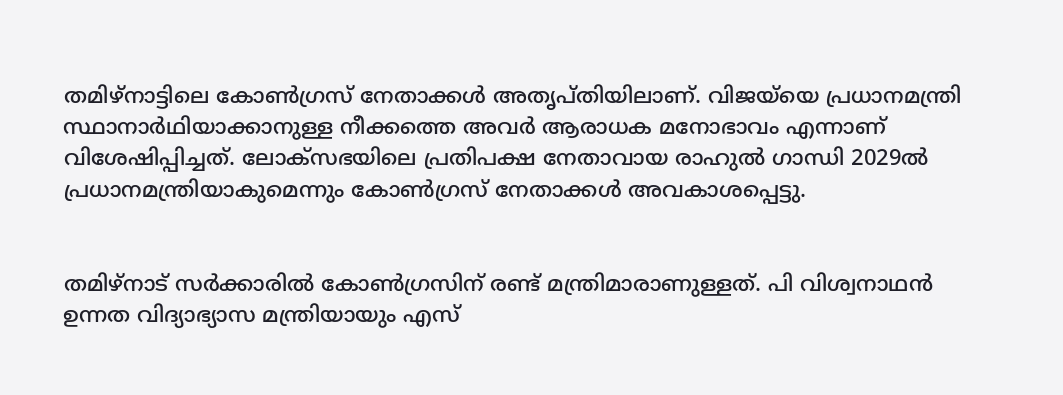തമിഴ്‌നാട്ടിലെ കോണ്‍ഗ്രസ് നേതാക്കള്‍ അതൃപ്‌തിയിലാണ്. വിജയ്‌യെ പ്രധാനമന്ത്രി സ്ഥാനാർഥിയാക്കാനുള്ള നീക്കത്തെ അവർ ആരാധക മനോഭാവം എന്നാണ് വിശേഷിപ്പിച്ചത്. ലോക്‌സഭയിലെ പ്രതിപക്ഷ നേതാവായ രാഹുല്‍ ഗാന്ധി 2029ല്‍ പ്രധാനമന്ത്രിയാകുമെന്നും കോണ്‍ഗ്രസ് നേതാക്കള്‍ അവകാശപ്പെട്ടു.


തമിഴ്‌നാട് സർക്കാരില്‍ കോണ്‍ഗ്രസിന് രണ്ട് മന്ത്രിമാരാണുള്ളത്. പി വിശ്വനാഥൻ ഉന്നത വിദ്യാഭ്യാസ മന്ത്രിയായും എസ്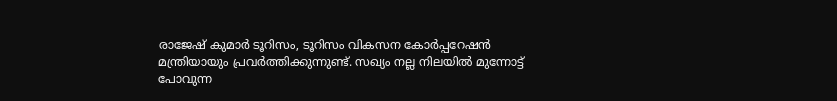രാജേഷ് കുമാർ ടൂറിസം, ടൂറിസം വികസന കോർപ്പറേഷൻ മന്ത്രിയായും പ്രവർത്തിക്കുന്നുണ്ട്. സഖ്യം നല്ല നിലയില്‍ മുന്നോട്ട് പോവുന്ന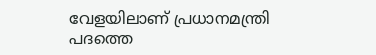വേളയിലാണ് പ്രധാനമന്ത്രി പദത്തെ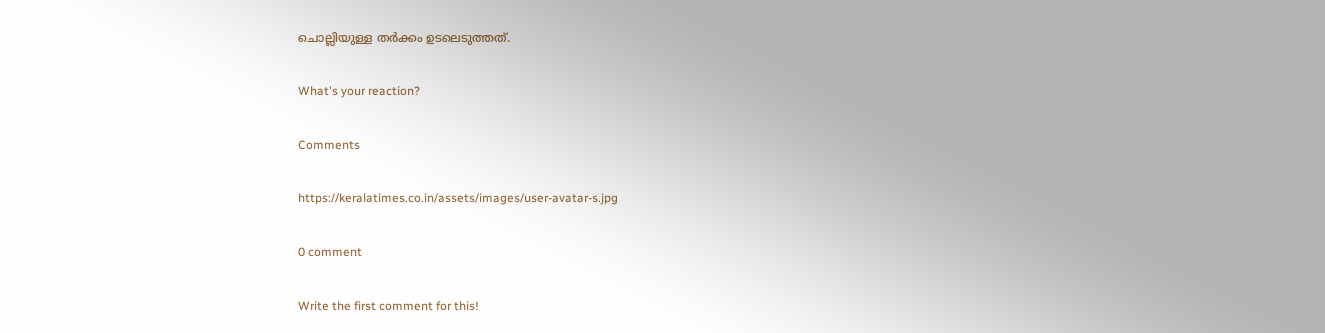ചൊല്ലിയുള്ള തർക്കം ഉടലെടുത്തത്.

What's your reaction?

Comments

https://keralatimes.co.in/assets/images/user-avatar-s.jpg

0 comment

Write the first comment for this!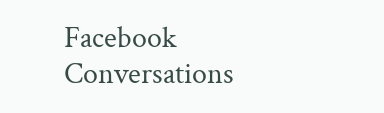Facebook Conversations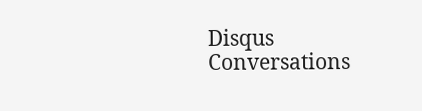Disqus Conversations